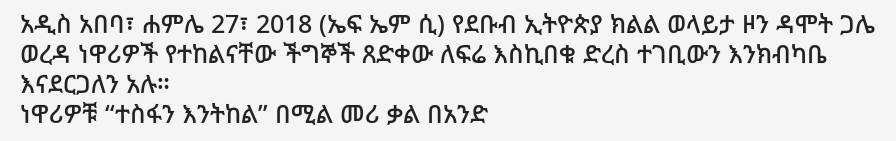አዲስ አበባ፣ ሐምሌ 27፣ 2018 (ኤፍ ኤም ሲ) የደቡብ ኢትዮጵያ ክልል ወላይታ ዞን ዳሞት ጋሌ ወረዳ ነዋሪዎች የተከልናቸው ችግኞች ጸድቀው ለፍሬ እስኪበቁ ድረስ ተገቢውን እንክብካቤ እናደርጋለን አሉ።
ነዋሪዎቹ “ተስፋን እንትከል” በሚል መሪ ቃል በአንድ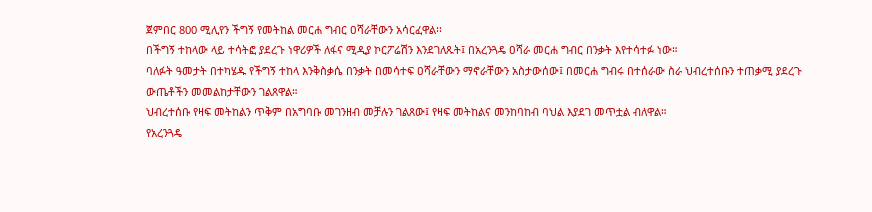ጀምበር 800 ሚሊየን ችግኝ የመትከል መርሐ ግብር ዐሻራቸውን አሳርፈዋል፡፡
በችግኝ ተከላው ላይ ተሳትፎ ያደረጉ ነዋሪዎች ለፋና ሚዲያ ኮርፖሬሽን እንደገለጹት፤ በአረንጓዴ ዐሻራ መርሐ ግብር በንቃት እየተሳተፉ ነው።
ባለፉት ዓመታት በተካሄዱ የችግኝ ተከላ እንቅስቃሴ በንቃት በመሳተፍ ዐሻራቸውን ማኖራቸውን አስታውሰው፤ በመርሐ ግብሩ በተሰራው ስራ ህብረተሰቡን ተጠቃሚ ያደረጉ ውጤቶችን መመልከታቸውን ገልጸዋል።
ህብረተሰቡ የዛፍ መትከልን ጥቅም በአግባቡ መገንዘብ መቻሉን ገልጸው፤ የዛፍ መትከልና መንከባከብ ባህል እያደገ መጥቷል ብለዋል።
የአረንጓዴ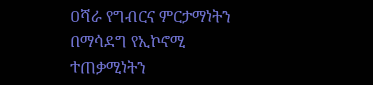ዐሻራ የግብርና ምርታማነትን በማሳደግ የኢኮኖሚ ተጠቃሚነትን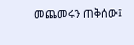መጨመሩን ጠቅሰው፤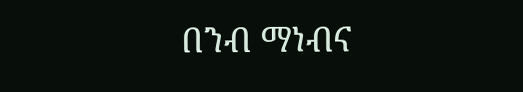በንብ ማነብና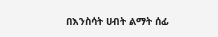በእንስሳት ሀብት ልማት ሰፊ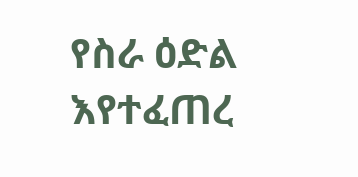የስራ ዕድል እየተፈጠረ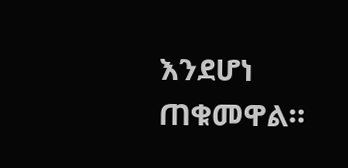እንደሆነ ጠቁመዋል።